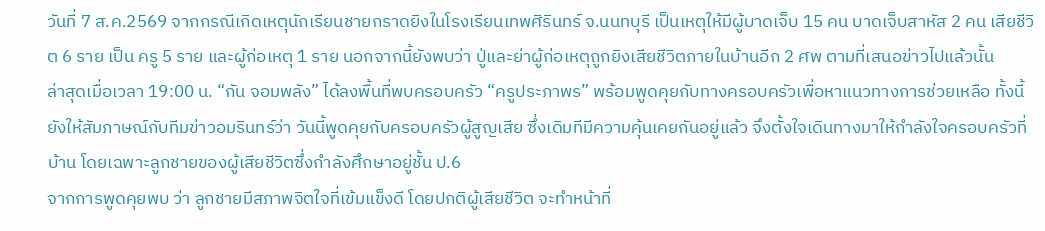วันที่ 7 ส.ค.2569 จากกรณีเกิดเหตุนักเรียนชายกราดยิงในโรงเรียนเทพศิรินทร์ จ.นนทบุรี เป็นเหตุให้มีผู้บาดเจ็บ 15 คน บาดเจ็บสาหัส 2 คน เสียชีวิต 6 ราย เป็น ครู 5 ราย และผู้ก่อเหตุ 1 ราย นอกจากนี้ยังพบว่า ปู่และย่าผู้ก่อเหตุถูกยิงเสียชีวิตภายในบ้านอีก 2 ศพ ตามที่เสนอข่าวไปแล้วนั้น
ล่าสุดเมื่อเวลา 19:00 น. “กัน จอมพลัง” ได้ลงพื้นที่พบครอบครัว “ครูประภาพร” พร้อมพูดคุยกับทางครอบครัวเพื่อหาแนวทางการช่วยเหลือ ทั้งนี้ยังให้สัมภาษณ์กับทีมข่าวอมรินทร์ว่า วันนี้พูดคุยกับครอบครัวผู้สูญเสีย ซึ่งเดิมทีมีความคุ้นเคยกันอยู่แล้ว จึงตั้งใจเดินทางมาให้กำลังใจครอบครัวที่บ้าน โดยเฉพาะลูกชายของผู้เสียชีวิตซึ่งกำลังศึกษาอยู่ชั้น ป.6
จากการพูดคุยพบ ว่า ลูกชายมีสภาพจิตใจที่เข้มแข็งดี โดยปกติผู้เสียชีวิต จะทำหน้าที่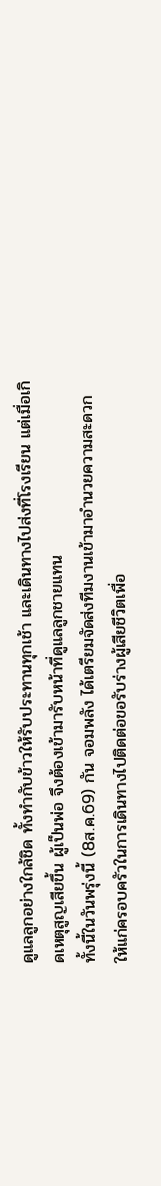ดูแลลูกอย่างใกล้ชิด ทั้งทำกับข้าวให้รับประทานทุกเช้า และเดินทางไปส่งที่โรงเรียน แต่เมื่อเกิดเหตุสูญเสียขึ้น ผู้เป็นพ่อ จึงต้องเข้ามารับหน้าที่ดูแลลูกชายแทน
ทั้งนี้ในวันพรุ่งนี้ (8ส.ค.69) กัน จอมพลัง ได้เตรียมจัดส่งทีมงานเข้ามาอำนวยความสะดวกให้แก่ครอบครัวในการเดินทางไปติดต่อขอรับร่างผู้เสียชีวิตเพื่อ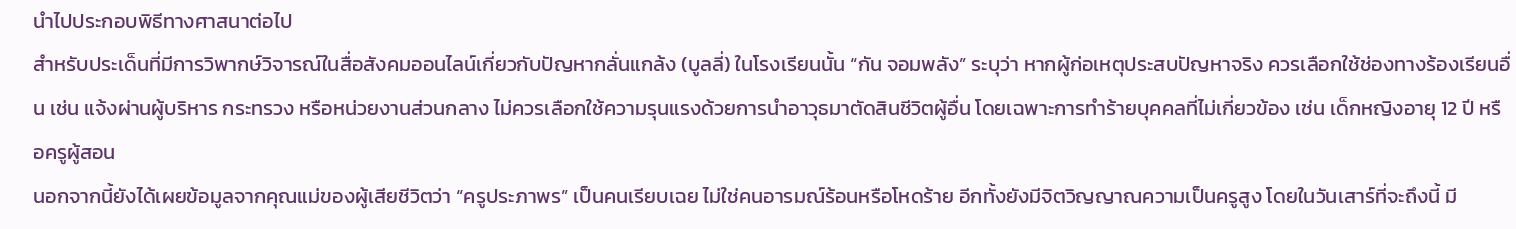นำไปประกอบพิธีทางศาสนาต่อไป
สำหรับประเด็นที่มีการวิพากษ์วิจารณ์ในสื่อสังคมออนไลน์เกี่ยวกับปัญหากลั่นแกล้ง (บูลลี่) ในโรงเรียนนั้น “กัน จอมพลัง” ระบุว่า หากผู้ก่อเหตุประสบปัญหาจริง ควรเลือกใช้ช่องทางร้องเรียนอื่น เช่น แจ้งผ่านผู้บริหาร กระทรวง หรือหน่วยงานส่วนกลาง ไม่ควรเลือกใช้ความรุนแรงด้วยการนำอาวุธมาตัดสินชีวิตผู้อื่น โดยเฉพาะการทำร้ายบุคคลที่ไม่เกี่ยวข้อง เช่น เด็กหญิงอายุ 12 ปี หรือครูผู้สอน
นอกจากนี้ยังได้เผยข้อมูลจากคุณแม่ของผู้เสียชีวิตว่า “ครูประภาพร” เป็นคนเรียบเฉย ไม่ใช่คนอารมณ์ร้อนหรือโหดร้าย อีกทั้งยังมีจิตวิญญาณความเป็นครูสูง โดยในวันเสาร์ที่จะถึงนี้ มี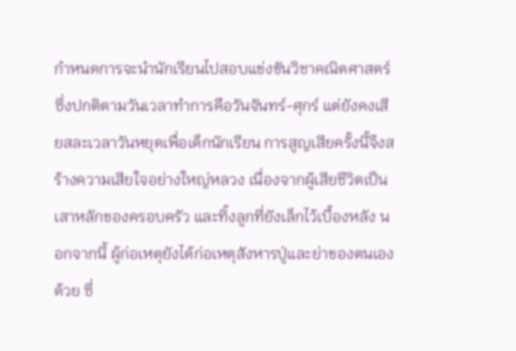กำหนดการจะนำนักเรียนไปสอบแข่งขันวิชาคณิตศาสตร์ ซึ่งปกติตามวันเวลาทำการคือวันจันทร์-ศุกร์ แต่ยังคงเสียสละเวลาวันหยุดเพื่อเด็กนักเรียน การสูญเสียครั้งนี้จึงสร้างความเสียใจอย่างใหญ่หลวง เนื่องจากผู้เสียชีวิตเป็นเสาหลักของครอบครัว และทิ้งลูกที่ยังเล็กไว้เบื้องหลัง นอกจากนี้ ผู้ก่อเหตุยังได้ก่อเหตุสังหารปู่และย่าของตนเองด้วย ซึ่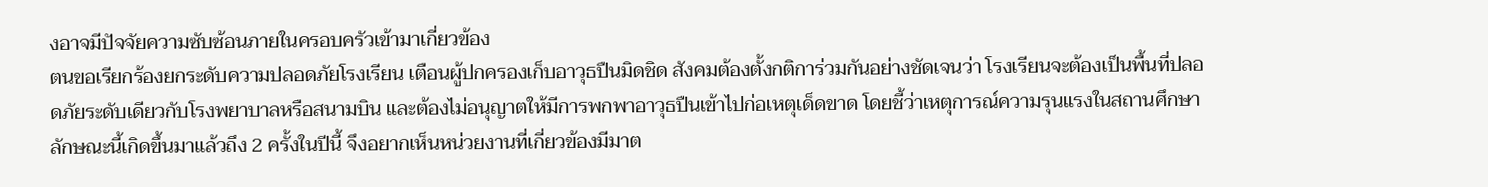งอาจมีปัจจัยความซับซ้อนภายในครอบครัวเข้ามาเกี่ยวข้อง
ตนขอเรียกร้องยกระดับความปลอดภัยโรงเรียน เตือนผู้ปกครองเก็บอาวุธปืนมิดชิด สังคมต้องตั้งกติการ่วมกันอย่างชัดเจนว่า โรงเรียนจะต้องเป็นพื้นที่ปลอดภัยระดับเดียวกับโรงพยาบาลหรือสนามบิน และต้องไม่อนุญาตให้มีการพกพาอาวุธปืนเข้าไปก่อเหตุเด็ดขาด โดยชี้ว่าเหตุการณ์ความรุนแรงในสถานศึกษาลักษณะนี้เกิดขึ้นมาแล้วถึง 2 ครั้งในปีนี้ จึงอยากเห็นหน่วยงานที่เกี่ยวข้องมีมาต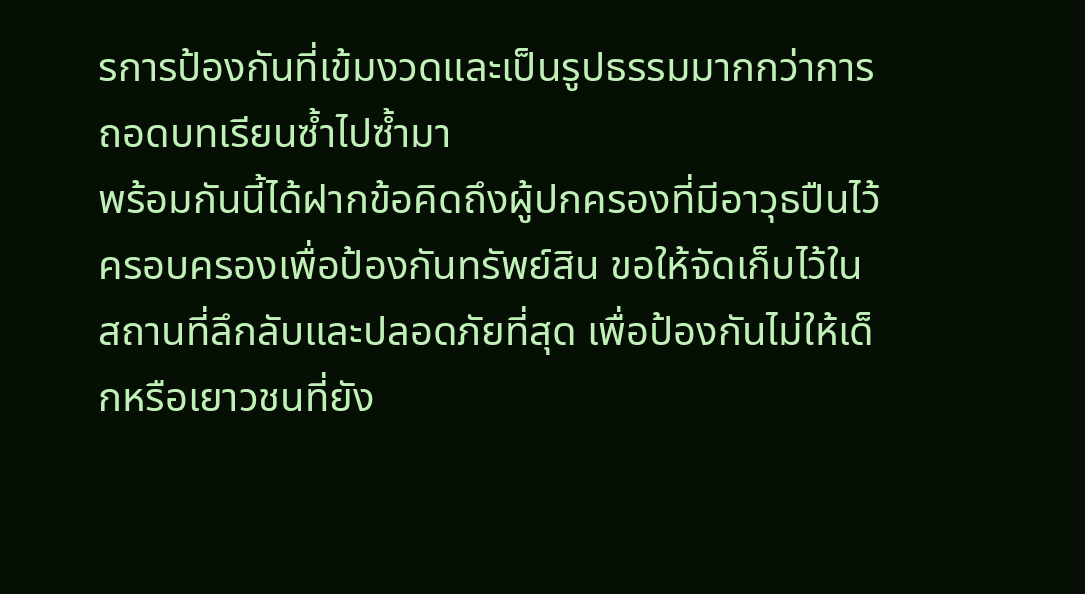รการป้องกันที่เข้มงวดและเป็นรูปธรรมมากกว่าการถอดบทเรียนซ้ำไปซ้ำมา
พร้อมกันนี้ได้ฝากข้อคิดถึงผู้ปกครองที่มีอาวุธปืนไว้ครอบครองเพื่อป้องกันทรัพย์สิน ขอให้จัดเก็บไว้ในสถานที่ลึกลับและปลอดภัยที่สุด เพื่อป้องกันไม่ให้เด็กหรือเยาวชนที่ยัง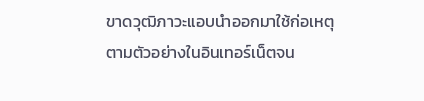ขาดวุฒิภาวะแอบนำออกมาใช้ก่อเหตุตามตัวอย่างในอินเทอร์เน็ตจน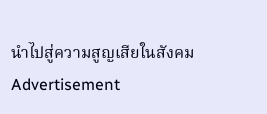นำไปสู่ความสูญเสียในสังคม
Advertisement